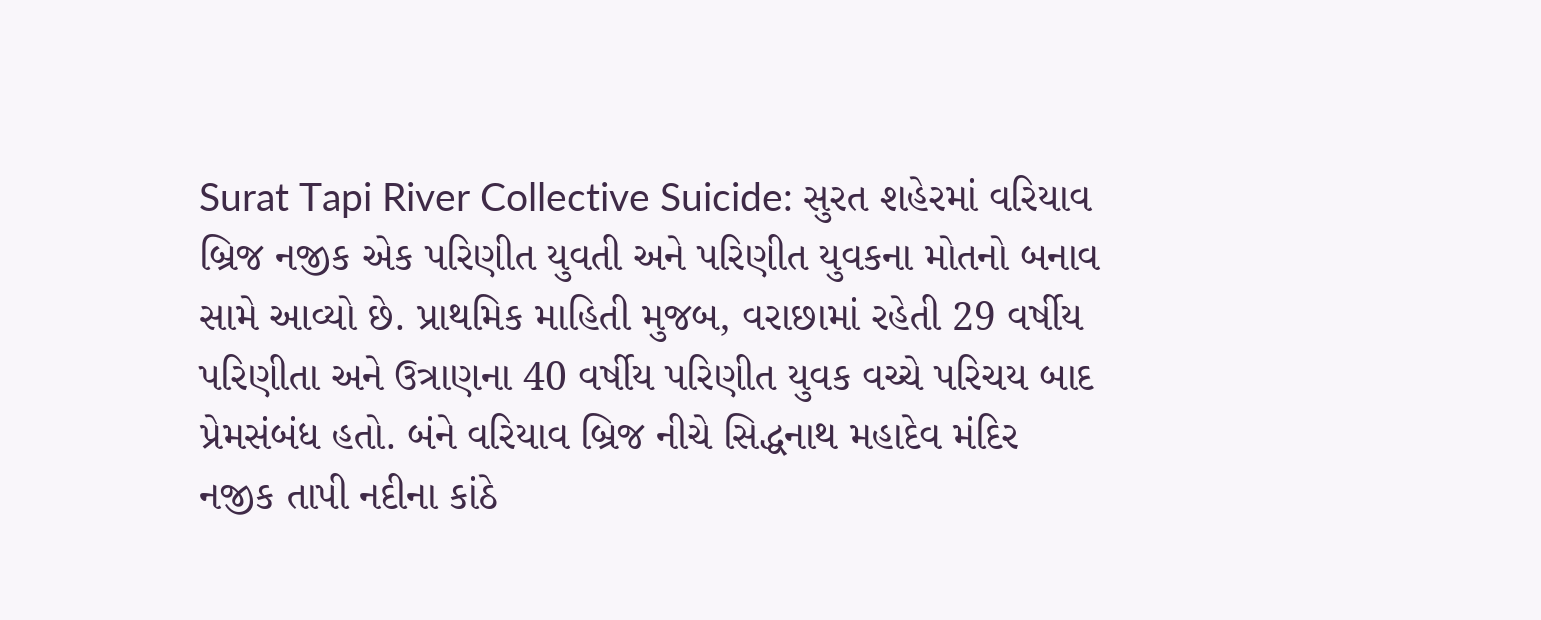Surat Tapi River Collective Suicide: સુરત શહેરમાં વરિયાવ બ્રિજ નજીક એક પરિણીત યુવતી અને પરિણીત યુવકના મોતનો બનાવ સામે આવ્યો છે. પ્રાથમિક માહિતી મુજબ, વરાછામાં રહેતી 29 વર્ષીય પરિણીતા અને ઉત્રાણના 40 વર્ષીય પરિણીત યુવક વચ્ચે પરિચય બાદ પ્રેમસંબંધ હતો. બંને વરિયાવ બ્રિજ નીચે સિદ્ધનાથ મહાદેવ મંદિર નજીક તાપી નદીના કાંઠે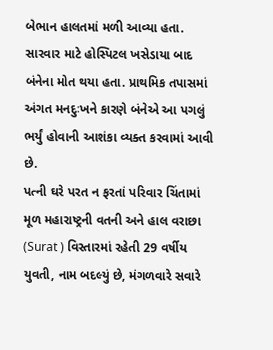બેભાન હાલતમાં મળી આવ્યા હતા. સારવાર માટે હોસ્પિટલ ખસેડાયા બાદ બંનેના મોત થયા હતા. પ્રાથમિક તપાસમાં અંગત મનદુઃખને કારણે બંનેએ આ પગલું ભર્યું હોવાની આશંકા વ્યક્ત કરવામાં આવી છે.
પત્ની ઘરે પરત ન ફરતાં પરિવાર ચિંતામાં
મૂળ મહારાષ્ટ્રની વતની અને હાલ વરાછા (Surat ) વિસ્તારમાં રહેતી 29 વર્ષીય યુવતી, નામ બદલ્યું છે, મંગળવારે સવારે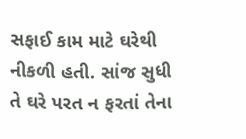સફાઈ કામ માટે ઘરેથી નીકળી હતી. સાંજ સુધી તે ઘરે પરત ન ફરતાં તેના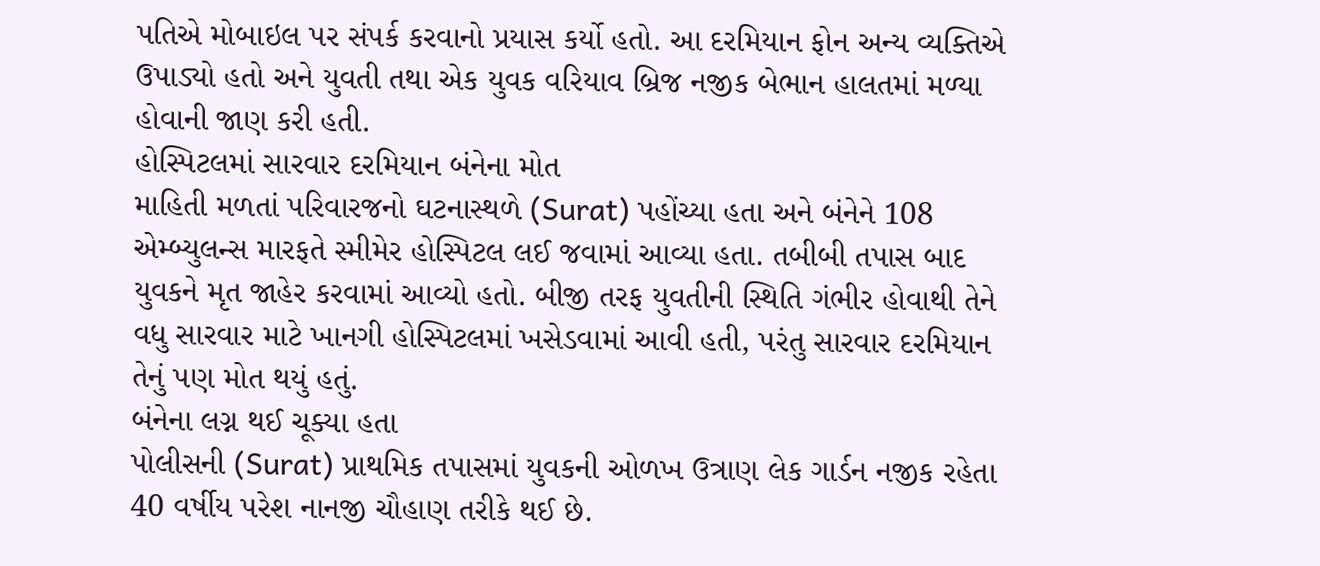પતિએ મોબાઇલ પર સંપર્ક કરવાનો પ્રયાસ કર્યો હતો. આ દરમિયાન ફોન અન્ય વ્યક્તિએ ઉપાડ્યો હતો અને યુવતી તથા એક યુવક વરિયાવ બ્રિજ નજીક બેભાન હાલતમાં મળ્યા હોવાની જાણ કરી હતી.
હોસ્પિટલમાં સારવાર દરમિયાન બંનેના મોત
માહિતી મળતાં પરિવારજનો ઘટનાસ્થળે (Surat) પહોંચ્યા હતા અને બંનેને 108 એમ્બ્યુલન્સ મારફતે સ્મીમેર હોસ્પિટલ લઈ જવામાં આવ્યા હતા. તબીબી તપાસ બાદ યુવકને મૃત જાહેર કરવામાં આવ્યો હતો. બીજી તરફ યુવતીની સ્થિતિ ગંભીર હોવાથી તેને વધુ સારવાર માટે ખાનગી હોસ્પિટલમાં ખસેડવામાં આવી હતી, પરંતુ સારવાર દરમિયાન તેનું પણ મોત થયું હતું.
બંનેના લગ્ન થઈ ચૂક્યા હતા
પોલીસની (Surat) પ્રાથમિક તપાસમાં યુવકની ઓળખ ઉત્રાણ લેક ગાર્ડન નજીક રહેતા 40 વર્ષીય પરેશ નાનજી ચૌહાણ તરીકે થઈ છે.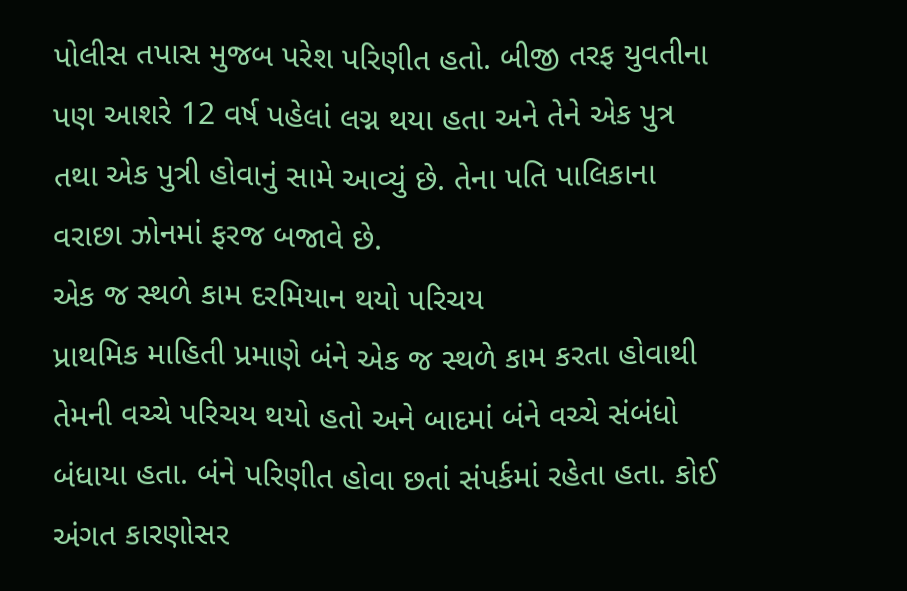પોલીસ તપાસ મુજબ પરેશ પરિણીત હતો. બીજી તરફ યુવતીના પણ આશરે 12 વર્ષ પહેલાં લગ્ન થયા હતા અને તેને એક પુત્ર તથા એક પુત્રી હોવાનું સામે આવ્યું છે. તેના પતિ પાલિકાના વરાછા ઝોનમાં ફરજ બજાવે છે.
એક જ સ્થળે કામ દરમિયાન થયો પરિચય
પ્રાથમિક માહિતી પ્રમાણે બંને એક જ સ્થળે કામ કરતા હોવાથી તેમની વચ્ચે પરિચય થયો હતો અને બાદમાં બંને વચ્ચે સંબંધો બંધાયા હતા. બંને પરિણીત હોવા છતાં સંપર્કમાં રહેતા હતા. કોઈ અંગત કારણોસર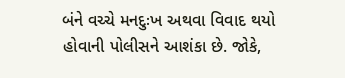બંને વચ્ચે મનદુઃખ અથવા વિવાદ થયો હોવાની પોલીસને આશંકા છે. જોકે,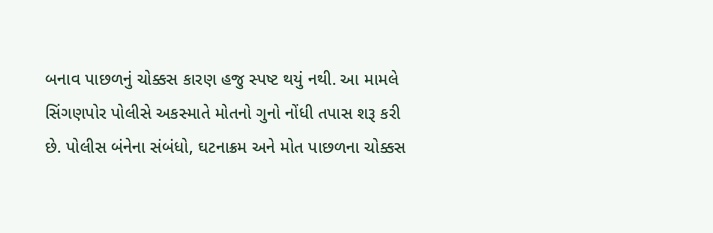બનાવ પાછળનું ચોક્કસ કારણ હજુ સ્પષ્ટ થયું નથી. આ મામલે સિંગણપોર પોલીસે અકસ્માતે મોતનો ગુનો નોંધી તપાસ શરૂ કરી છે. પોલીસ બંનેના સંબંધો, ઘટનાક્રમ અને મોત પાછળના ચોક્કસ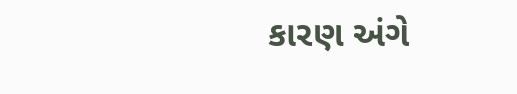કારણ અંગે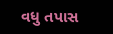વધુ તપાસ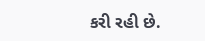કરી રહી છે.